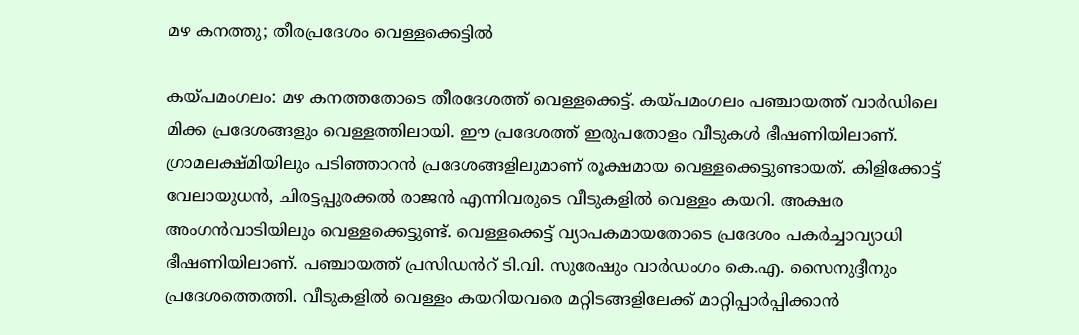മഴ കനത്തു; തീരപ്രദേശം വെള്ളക്കെട്ടിൽ

കയ്പമംഗലം: മഴ കനത്തതോടെ തീരദേശത്ത് വെള്ളക്കെട്ട്. കയ്പമംഗലം പഞ്ചായത്ത് വാര്‍ഡിലെ മിക്ക പ്രദേശങ്ങളും വെള്ളത്തിലായി. ഈ പ്രദേശത്ത് ഇരുപതോളം വീടുകള്‍ ഭീഷണിയിലാണ്. ഗ്രാമലക്ഷ്മിയിലും പടിഞ്ഞാറന്‍ പ്രദേശങ്ങളിലുമാണ് രൂക്ഷമായ വെള്ളക്കെട്ടുണ്ടായത്. കിളിക്കോട്ട് വേലായുധൻ, ചിരട്ടപ്പുരക്കല്‍ രാജന്‍ എന്നിവരുടെ വീടുകളില്‍ വെള്ളം കയറി. അക്ഷര അംഗന്‍വാടിയിലും വെള്ളക്കെട്ടുണ്ട്. വെള്ളക്കെട്ട് വ്യാപകമായതോടെ പ്രദേശം പകര്‍ച്ചാവ്യാധി ഭീഷണിയിലാണ്. പഞ്ചായത്ത് പ്രസിഡൻറ് ടി.വി. സുരേഷും വാര്‍ഡംഗം കെ.എ. സൈനുദ്ദീനും പ്രദേശത്തെത്തി. വീടുകളില്‍ വെള്ളം കയറിയവരെ മറ്റിടങ്ങളിലേക്ക് മാറ്റിപ്പാര്‍പ്പിക്കാന്‍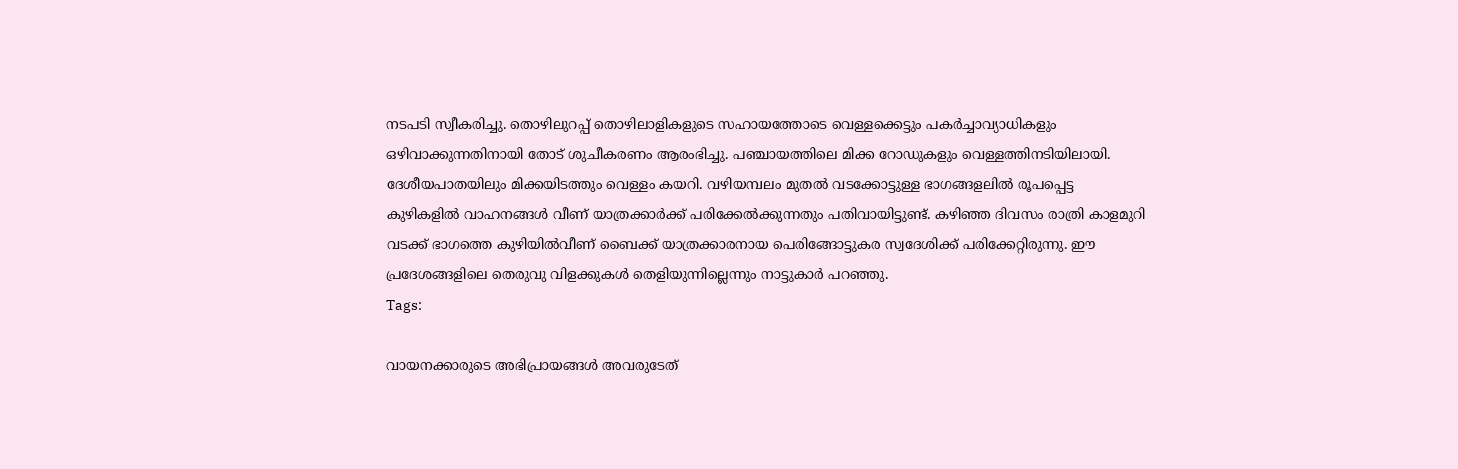നടപടി സ്വീകരിച്ചു. തൊഴിലുറപ്പ് തൊഴിലാളികളുടെ സഹായത്തോടെ വെള്ളക്കെട്ടും പകര്‍ച്ചാവ്യാധികളും ഒഴിവാക്കുന്നതിനായി തോട് ശുചീകരണം ആരംഭിച്ചു. പഞ്ചായത്തിലെ മിക്ക റോഡുകളും വെള്ളത്തിനടിയിലായി. ദേശീയപാതയിലും മിക്കയിടത്തും വെള്ളം കയറി. വഴിയമ്പലം മുതല്‍ വടക്കോട്ടുള്ള ഭാഗങ്ങളലില്‍ രൂപപ്പെട്ട കുഴികളില്‍ വാഹനങ്ങള്‍ വീണ് യാത്രക്കാര്‍ക്ക് പരിക്കേല്‍ക്കുന്നതും പതിവായിട്ടുണ്ട്. കഴിഞ്ഞ ദിവസം രാത്രി കാളമുറി വടക്ക് ഭാഗത്തെ കുഴിയില്‍വീണ് ബൈക്ക് യാത്രക്കാരനായ പെരിങ്ങോട്ടുകര സ്വദേശിക്ക് പരിക്കേറ്റിരുന്നു. ഈ പ്രദേശങ്ങളിലെ തെരുവു വിളക്കുകള്‍ തെളിയുന്നില്ലെന്നും നാട്ടുകാര്‍ പറഞ്ഞു.
Tags:

വായനക്കാരുടെ അഭിപ്രായങ്ങള്‍ അവരുടേത്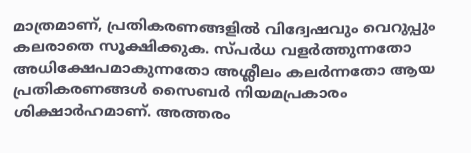മാത്രമാണ്, പ്രതികരണങ്ങളിൽ വിദ്വേഷവും വെറുപ്പും കലരാതെ സൂക്ഷിക്കുക. സ്പർധ വളർത്തുന്നതോ അധിക്ഷേപമാകുന്നതോ അശ്ലീലം കലർന്നതോ ആയ പ്രതികരണങ്ങൾ സൈബർ നിയമപ്രകാരം ശിക്ഷാർഹമാണ്. അത്തരം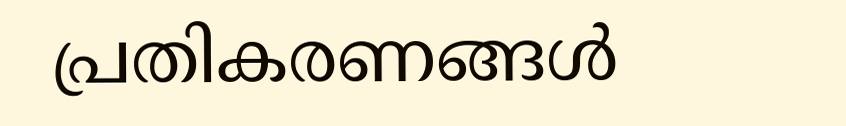പ്രതികരണങ്ങൾ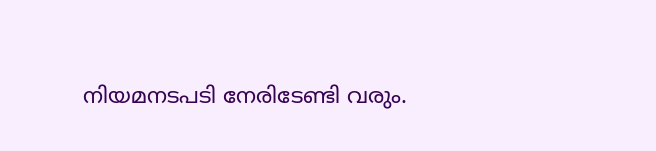നിയമനടപടി നേരിടേണ്ടി വരും.